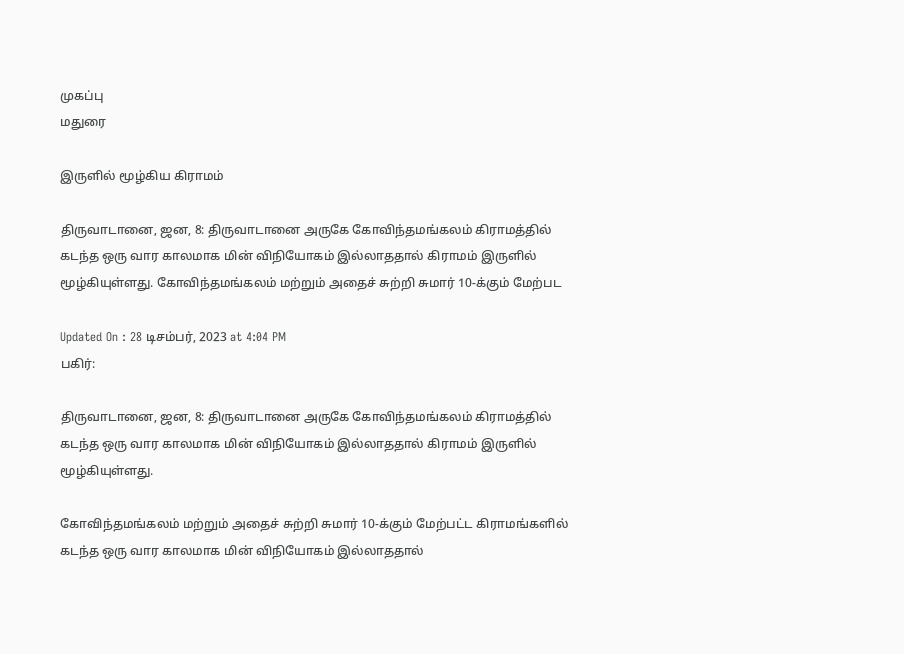முகப்பு
மதுரை

இருளில் மூழ்கிய கிராமம்

திருவாடானை, ஜன, 8: திருவாடானை அருகே கோவிந்தமங்கலம் கிராமத்தில் கடந்த ஒரு வார காலமாக மின் விநியோகம் இல்லாததால் கிராமம் இருளில் மூழ்கியுள்ளது. கோவிந்தமங்கலம் மற்றும் அதைச் சுற்றி சுமார் 10-க்கும் மேற்பட

Updated On : 28 டிசம்பர், 2023 at 4:04 PM
பகிர்:

திருவாடானை, ஜன, 8: திருவாடானை அருகே கோவிந்தமங்கலம் கிராமத்தில் கடந்த ஒரு வார காலமாக மின் விநியோகம் இல்லாததால் கிராமம் இருளில் மூழ்கியுள்ளது.

கோவிந்தமங்கலம் மற்றும் அதைச் சுற்றி சுமார் 10-க்கும் மேற்பட்ட கிராமங்களில் கடந்த ஒரு வார காலமாக மின் விநியோகம் இல்லாததால்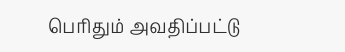பெரிதும் அவதிப்பட்டு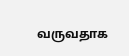வருவதாக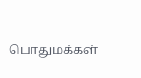பொதுமக்கள்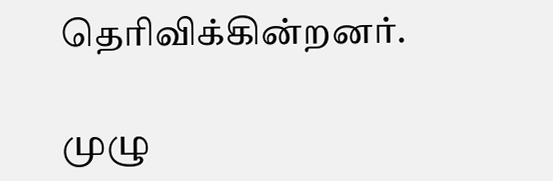தெரிவிக்கின்றனர்.

முழு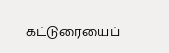கட்டுரையைப்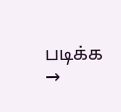படிக்க →